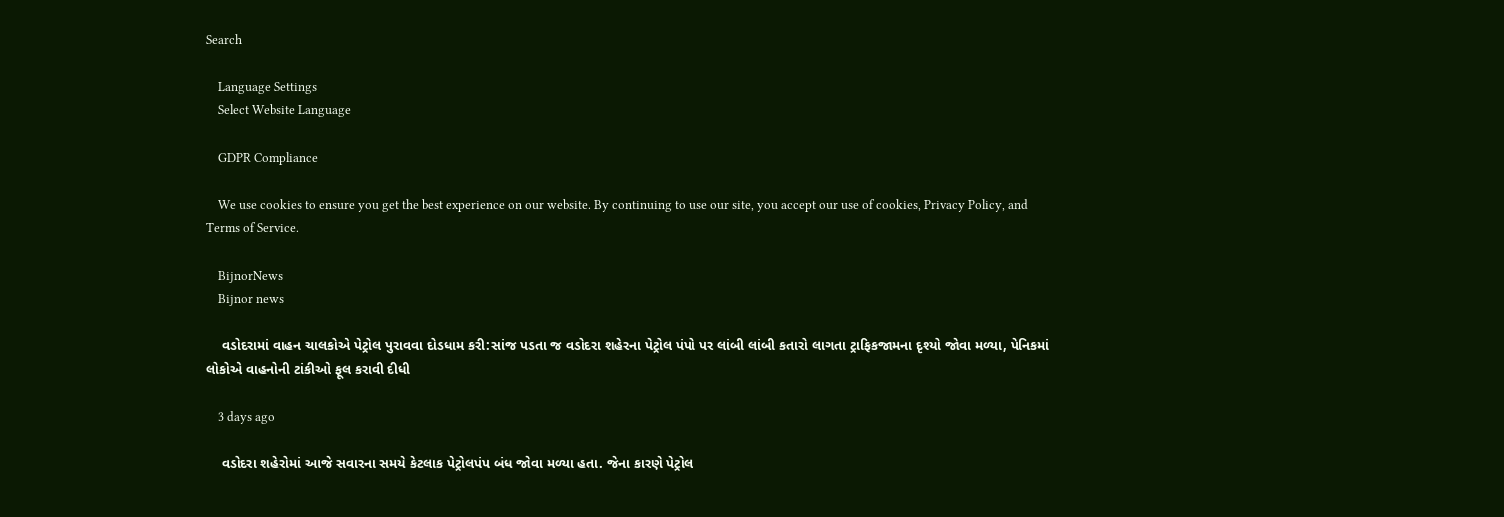Search

    Language Settings
    Select Website Language

    GDPR Compliance

    We use cookies to ensure you get the best experience on our website. By continuing to use our site, you accept our use of cookies, Privacy Policy, and Terms of Service.

    BijnorNews
    Bijnor news

    વડોદરામાં વાહન ચાલકોએ પેટ્રોલ પુરાવવા દોડધામ કરી:સાંજ પડતા જ વડોદરા શહેરના પેટ્રોલ પંપો પર લાંબી લાંબી કતારો લાગતા ટ્રાફિકજામના દૃશ્યો જોવા મળ્યા, પેનિકમાં લોકોએ વાહનોની ટાંકીઓ ફૂલ કરાવી દીધી

    3 days ago

    વડોદરા શહેરોમાં આજે સવારના સમયે કેટલાક પેટ્રોલપંપ બંધ જોવા મળ્યા હતા. જેના કારણે પેટ્રોલ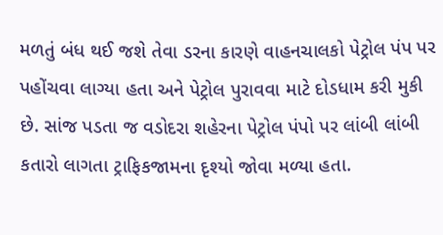મળતું બંધ થઈ જશે તેવા ડરના કારણે વાહનચાલકો પેટ્રોલ પંપ પર પહોંચવા લાગ્યા હતા અને પેટ્રોલ પુરાવવા માટે દોડધામ કરી મુકી છે. સાંજ પડતા જ વડોદરા શહેરના પેટ્રોલ પંપો પર લાંબી લાંબી કતારો લાગતા ટ્રાફિકજામના દૃશ્યો જોવા મળ્યા હતા.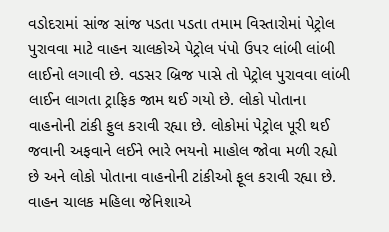વડોદરામાં સાંજ સાંજ પડતા પડતા તમામ વિસ્તારોમાં પેટ્રોલ પુરાવવા માટે વાહન ચાલકોએ પેટ્રોલ પંપો ઉપર લાંબી લાંબી લાઈનો લગાવી છે. વડસર બ્રિજ પાસે તો પેટ્રોલ પુરાવવા લાંબી લાઈન લાગતા ટ્રાફિક જામ થઈ ગયો છે. લોકો પોતાના વાહનોની ટાંકી ફુલ કરાવી રહ્યા છે. લોકોમાં પેટ્રોલ પૂરી થઈ જવાની અફવાને લઈને ભારે ભયનો માહોલ જોવા મળી રહ્યો છે અને લોકો પોતાના વાહનોની ટાંકીઓ ફૂલ કરાવી રહ્યા છે. વાહન ચાલક મહિલા જેનિશાએ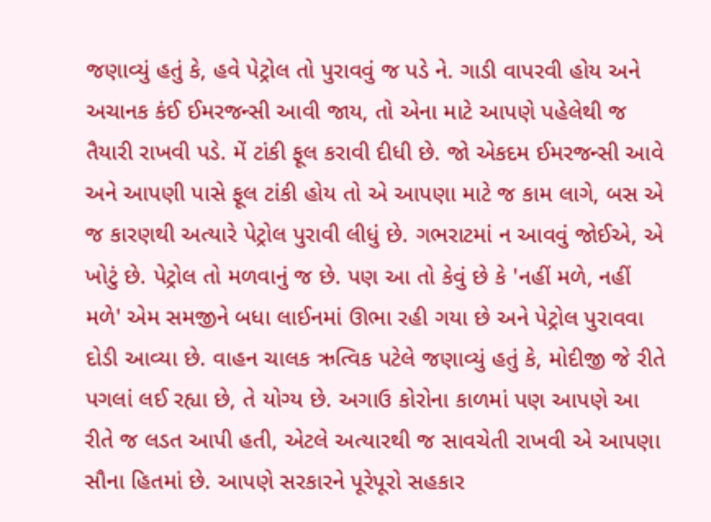જણાવ્યું હતું કે, હવે પેટ્રોલ તો પુરાવવું જ પડે ને. ગાડી વાપરવી હોય અને અચાનક કંઈ ઈમરજન્સી આવી જાય, તો એના માટે આપણે પહેલેથી જ તૈયારી રાખવી પડે. મેં ટાંકી ફૂલ કરાવી દીધી છે. જો એકદમ ઈમરજન્સી આવે અને આપણી પાસે ફૂલ ટાંકી હોય તો એ આપણા માટે જ કામ લાગે, બસ એ જ કારણથી અત્યારે પેટ્રોલ પુરાવી લીધું છે. ગભરાટમાં ન આવવું જોઈએ, એ ખોટું છે. પેટ્રોલ તો મળવાનું જ છે. પણ આ તો કેવું છે કે 'નહીં મળે, નહીં મળે' એમ સમજીને બધા લાઈનમાં ઊભા રહી ગયા છે અને પેટ્રોલ પુરાવવા દોડી આવ્યા છે. વાહન ચાલક ઋત્વિક પટેલે જણાવ્યું હતું કે, મોદીજી જે રીતે પગલાં લઈ રહ્યા છે, તે યોગ્ય છે. અગાઉ કોરોના કાળમાં પણ આપણે આ રીતે જ લડત આપી હતી, એટલે અત્યારથી જ સાવચેતી રાખવી એ આપણા સૌના હિતમાં છે. આપણે સરકારને પૂરેપૂરો સહકાર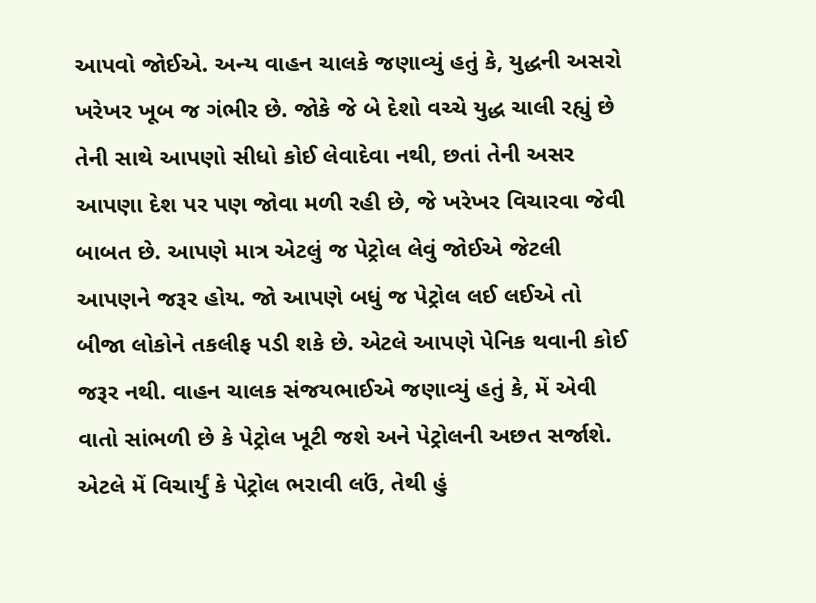આપવો જોઈએ. અન્ય વાહન ચાલકે જણાવ્યું હતું કે, યુદ્ધની અસરો ખરેખર ખૂબ જ ગંભીર છે. જોકે જે બે દેશો વચ્ચે યુદ્ધ ચાલી રહ્યું છે તેની સાથે આપણો સીધો કોઈ લેવાદેવા નથી, છતાં તેની અસર આપણા દેશ પર પણ જોવા મળી રહી છે, જે ખરેખર વિચારવા જેવી બાબત છે. આપણે માત્ર એટલું જ પેટ્રોલ લેવું જોઈએ જેટલી આપણને જરૂર હોય. જો આપણે બધું જ પેટ્રોલ લઈ લઈએ તો બીજા લોકોને તકલીફ પડી શકે છે. એટલે આપણે પેનિક થવાની કોઈ જરૂર નથી. વાહન ચાલક સંજયભાઈએ જણાવ્યું હતું કે, મેં એવી વાતો સાંભળી છે કે પેટ્રોલ ખૂટી જશે અને પેટ્રોલની અછત સર્જાશે. એટલે મેં વિચાર્યું કે પેટ્રોલ ભરાવી લઉં, તેથી હું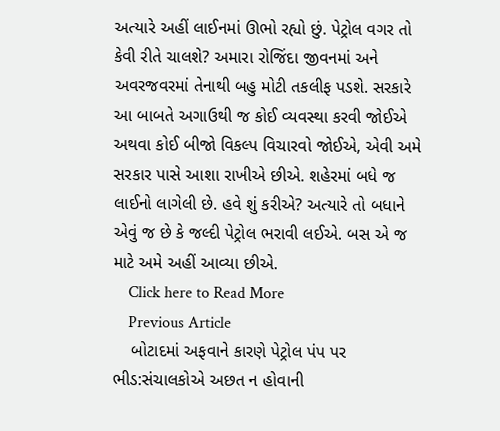અત્યારે અહીં લાઈનમાં ઊભો રહ્યો છું. પેટ્રોલ વગર તો કેવી રીતે ચાલશે? અમારા રોજિંદા જીવનમાં અને અવરજવરમાં તેનાથી બહુ મોટી તકલીફ પડશે. સરકારે આ બાબતે અગાઉથી જ કોઈ વ્યવસ્થા કરવી જોઈએ અથવા કોઈ બીજો વિકલ્પ વિચારવો જોઈએ, એવી અમે સરકાર પાસે આશા રાખીએ છીએ. શહેરમાં બધે જ લાઈનો લાગેલી છે. હવે શું કરીએ? અત્યારે તો બધાને એવું જ છે કે જલ્દી પેટ્રોલ ભરાવી લઈએ. બસ એ જ માટે અમે અહીં આવ્યા છીએ.
    Click here to Read More
    Previous Article
    બોટાદમાં અફવાને કારણે પેટ્રોલ પંપ પર ભીડ:સંચાલકોએ અછત ન હોવાની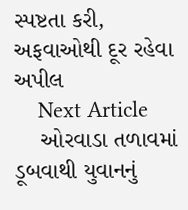સ્પષ્ટતા કરી, અફવાઓથી દૂર રહેવા અપીલ
    Next Article
    ઓરવાડા તળાવમાં ડૂબવાથી યુવાનનું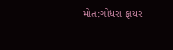મોત:ગોધરા ફાયર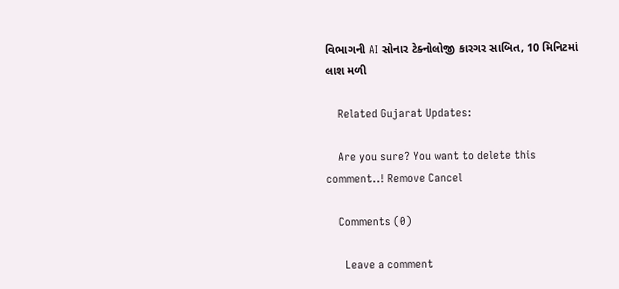વિભાગની AI સોનાર ટેક્નોલોજી કારગર સાબિત, 10 મિનિટમાં લાશ મળી

    Related Gujarat Updates:

    Are you sure? You want to delete this comment..! Remove Cancel

    Comments (0)

      Leave a comment